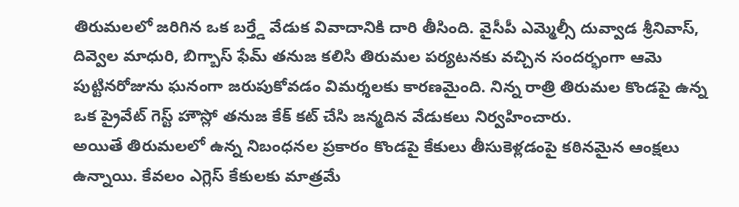తిరుమలలో జరిగిన ఒక బర్త్డే వేడుక వివాదానికి దారి తీసింది. వైసీపీ ఎమ్మెల్సీ దువ్వాడ శ్రీనివాస్, దివ్వెల మాధురి, బిగ్బాస్ ఫేమ్ తనుజ కలిసి తిరుమల పర్యటనకు వచ్చిన సందర్భంగా ఆమె పుట్టినరోజును ఘనంగా జరుపుకోవడం విమర్శలకు కారణమైంది. నిన్న రాత్రి తిరుమల కొండపై ఉన్న ఒక ప్రైవేట్ గెస్ట్ హౌస్లో తనుజ కేక్ కట్ చేసి జన్మదిన వేడుకలు నిర్వహించారు.
అయితే తిరుమలలో ఉన్న నిబంధనల ప్రకారం కొండపై కేకులు తీసుకెళ్లడంపై కఠినమైన ఆంక్షలు ఉన్నాయి. కేవలం ఎగ్లెస్ కేకులకు మాత్రమే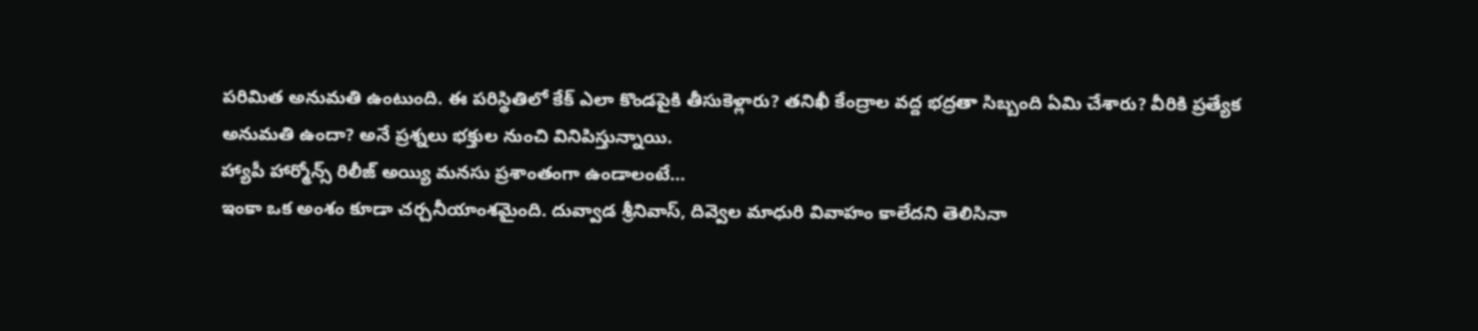పరిమిత అనుమతి ఉంటుంది. ఈ పరిస్థితిలో కేక్ ఎలా కొండపైకి తీసుకెళ్లారు? తనిఖీ కేంద్రాల వద్ద భద్రతా సిబ్బంది ఏమి చేశారు? వీరికి ప్రత్యేక అనుమతి ఉందా? అనే ప్రశ్నలు భక్తుల నుంచి వినిపిస్తున్నాయి.
హ్యాపీ హార్మోన్స్ రిలీజ్ అయ్యి మనసు ప్రశాంతంగా ఉండాలంటే…
ఇంకా ఒక అంశం కూడా చర్చనీయాంశమైంది. దువ్వాడ శ్రీనివాస్, దివ్వెల మాధురి వివాహం కాలేదని తెలిసినా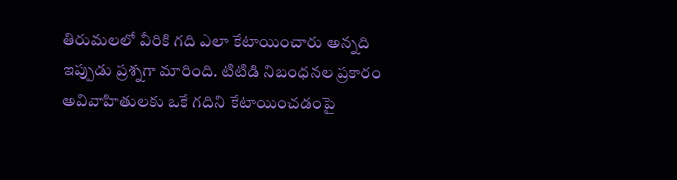తిరుమలలో వీరికి గది ఎలా కేటాయించారు అన్నది ఇప్పుడు ప్రశ్నగా మారింది. టిటిడి నిబంధనల ప్రకారం అవివాహితులకు ఒకే గదిని కేటాయించడంపై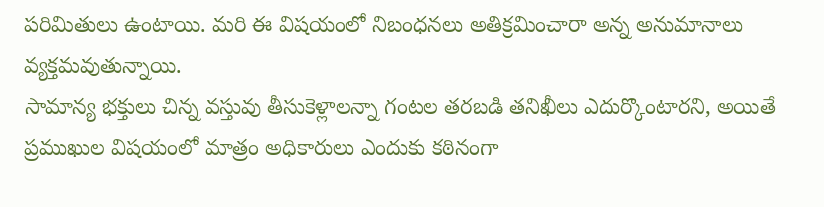పరిమితులు ఉంటాయి. మరి ఈ విషయంలో నిబంధనలు అతిక్రమించారా అన్న అనుమానాలు వ్యక్తమవుతున్నాయి.
సామాన్య భక్తులు చిన్న వస్తువు తీసుకెళ్లాలన్నా గంటల తరబడి తనిఖీలు ఎదుర్కొంటారని, అయితే ప్రముఖుల విషయంలో మాత్రం అధికారులు ఎందుకు కఠినంగా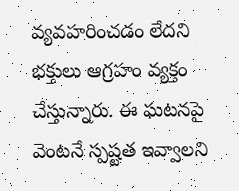వ్యవహరించడం లేదని భక్తులు ఆగ్రహం వ్యక్తం చేస్తున్నారు. ఈ ఘటనపై వెంటనే స్పష్టత ఇవ్వాలని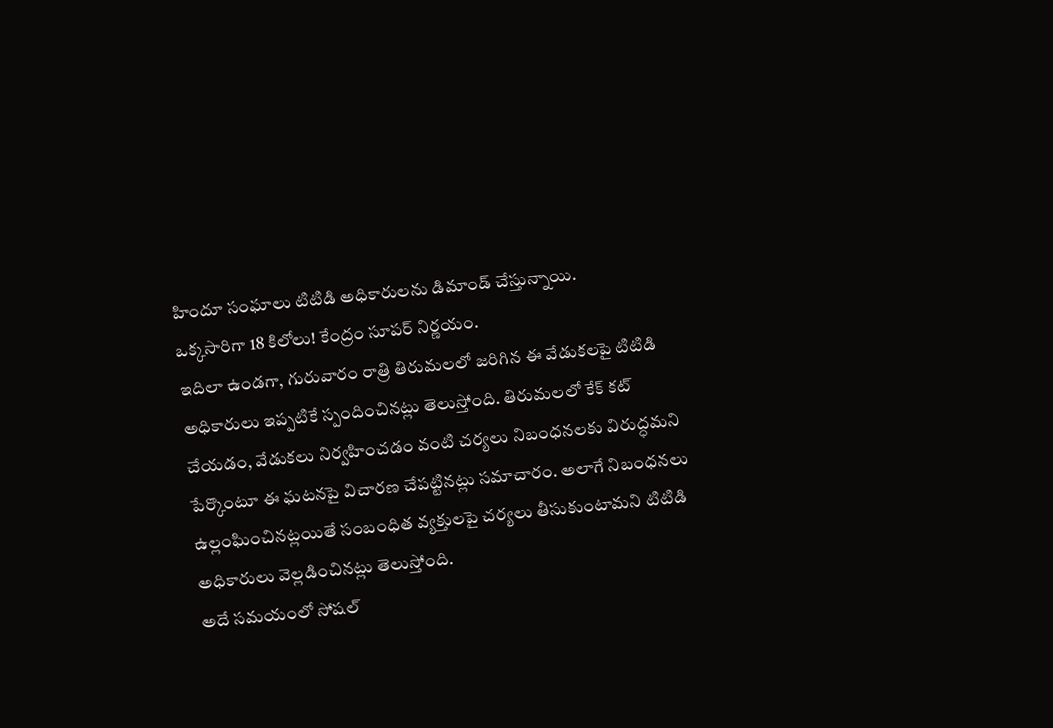హిందూ సంఘాలు టిటిడి అధికారులను డిమాండ్ చేస్తున్నాయి.
ఒక్కసారిగా 18 కిలోలు! కేంద్రం సూపర్ నిర్ణయం.
ఇదిలా ఉండగా, గురువారం రాత్రి తిరుమలలో జరిగిన ఈ వేడుకలపై టిటిడి అధికారులు ఇప్పటికే స్పందించినట్లు తెలుస్తోంది. తిరుమలలో కేక్ కట్ చేయడం, వేడుకలు నిర్వహించడం వంటి చర్యలు నిబంధనలకు విరుద్ధమని పేర్కొంటూ ఈ ఘటనపై విచారణ చేపట్టినట్లు సమాచారం. అలాగే నిబంధనలు ఉల్లంఘించినట్లయితే సంబంధిత వ్యక్తులపై చర్యలు తీసుకుంటామని టిటిడి అధికారులు వెల్లడించినట్లు తెలుస్తోంది.
అదే సమయంలో సోషల్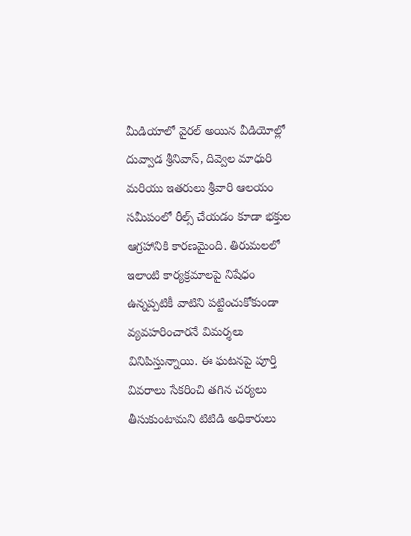మీడియాలో వైరల్ అయిన వీడియోల్లో దువ్వాడ శ్రీనివాస్, దివ్వెల మాధురి మరియు ఇతరులు శ్రీవారి ఆలయం సమీపంలో రీల్స్ చేయడం కూడా భక్తుల ఆగ్రహానికి కారణమైంది. తిరుమలలో ఇలాంటి కార్యక్రమాలపై నిషేధం ఉన్నప్పటికీ వాటిని పట్టించుకోకుండా వ్యవహరించారనే విమర్శలు వినిపిస్తున్నాయి. ఈ ఘటనపై పూర్తి వివరాలు సేకరించి తగిన చర్యలు తీసుకుంటామని టిటిడి అధికారులు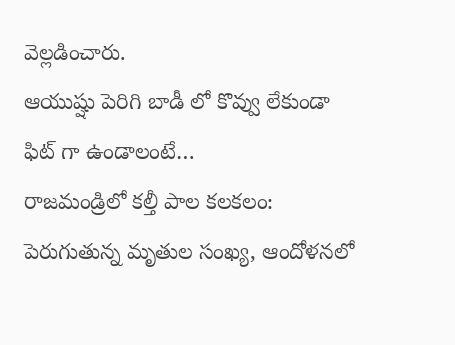వెల్లడించారు.
ఆయుష్షు పెరిగి బాడీ లో కొవ్వు లేకుండా ఫిట్ గా ఉండాలంటే…
రాజమండ్రిలో కల్తీ పాల కలకలం: పెరుగుతున్న మృతుల సంఖ్య, ఆందోళనలో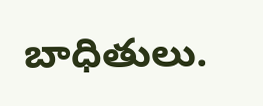బాధితులు.